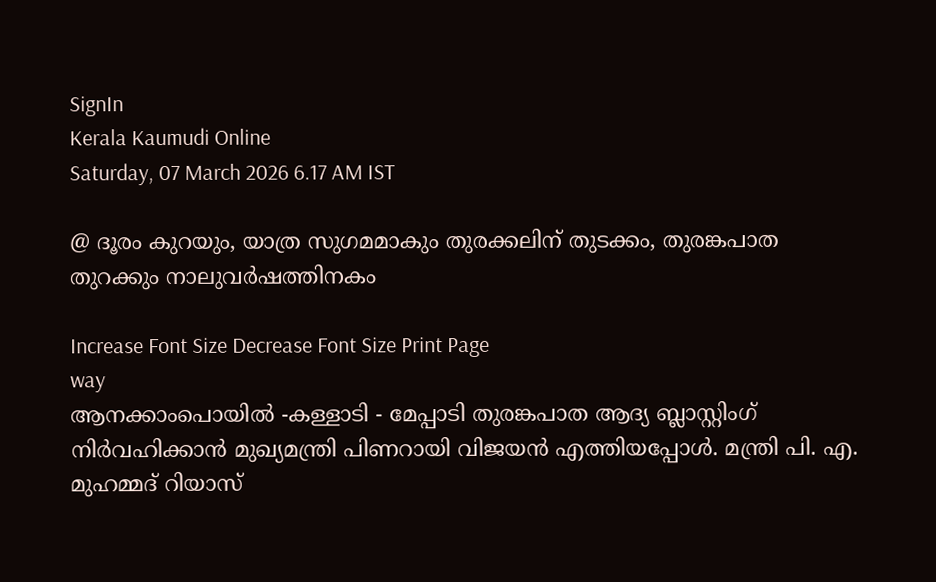SignIn
Kerala Kaumudi Online
Saturday, 07 March 2026 6.17 AM IST

@ ദൂരം കുറയും, യാത്ര സുഗമമാകും തുരക്കലിന് തുടക്കം, തുരങ്കപാത തുറക്കും നാലുവർഷത്തിനകം

Increase Font Size Decrease Font Size Print Page
way
ആനക്കാംപൊയിൽ -കള്ളാടി - മേപ്പാടി തുരങ്കപാത ആദ്യ ബ്ലാസ്റ്റിംഗ് നിർവഹിക്കാൻ മുഖ്യമന്ത്രി പിണറായി വിജയൻ എത്തിയപ്പോൾ. മന്ത്രി പി. എ. മുഹമ്മദ് റിയാസ്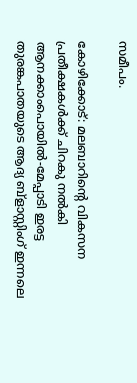സമീപം.

കോഴിക്കോട്: മലബാറിന്റെ വികസന പ്രതീക്ഷകൾക്ക് ചിറകു നൽകി ആനക്കാംപൊയിൽ-മേപ്പാടി ഇരട്ട തുരങ്കപാതയുടെ ആദ്യ ബ്ളാസ്റ്റിംഗ് ഇന്നലെ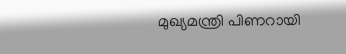മുഖ്യമന്ത്രി പിണറായി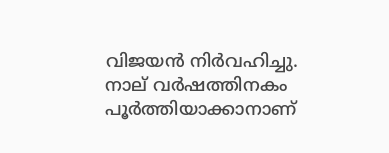വിജയൻ നിർവഹിച്ചു. നാല് വർഷത്തിനകം പൂർത്തിയാക്കാനാണ്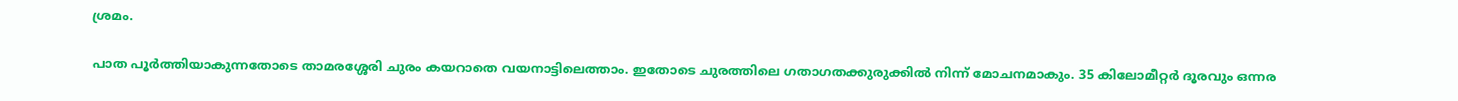ശ്രമം.

പാത പൂർത്തിയാകുന്നതോടെ താമരശ്ശേരി ചുരം കയറാതെ വയനാട്ടിലെത്താം. ഇതോടെ ചുരത്തിലെ ഗതാഗതക്കുരുക്കിൽ നിന്ന് മോചനമാകും. 35 കിലോമീറ്റർ ദൂരവും ഒന്നര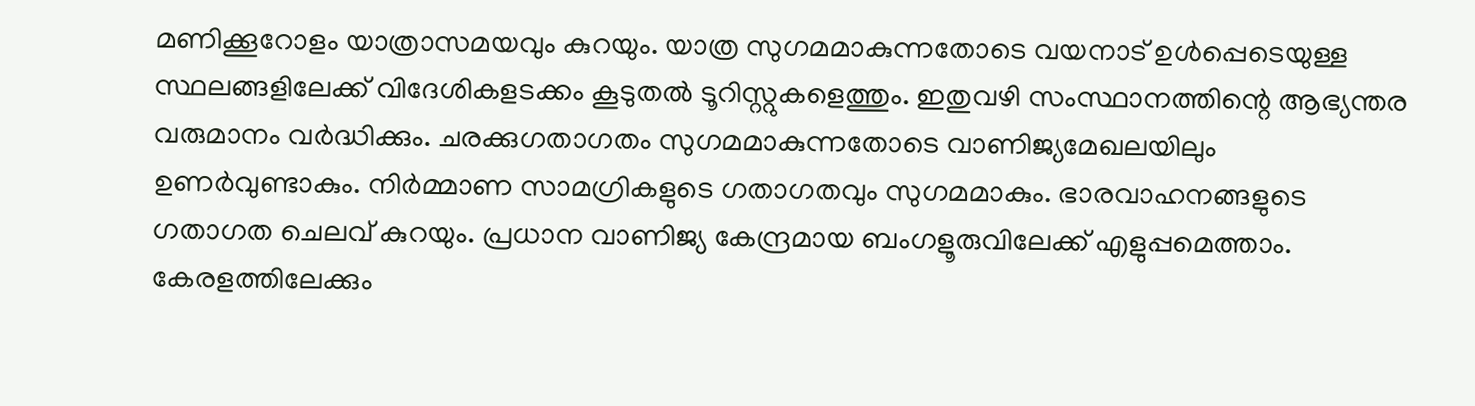മണിക്കൂറോളം യാത്രാസമയവും കുറയും. യാത്ര സുഗമമാകുന്നതോടെ വയനാട് ഉൾപ്പെടെയുള്ള സ്ഥലങ്ങളിലേക്ക് വിദേശികളടക്കം കൂടുതൽ ടൂറിസ്റ്റുകളെത്തും. ഇതുവഴി സംസ്ഥാനത്തിന്റെ ആഭ്യന്തര വരുമാനം വർദ്ധിക്കും. ചരക്കുഗതാഗതം സുഗമമാകുന്നതോടെ വാണിജ്യമേഖലയിലും ഉണർവുണ്ടാകും. നിർമ്മാണ സാമഗ്രികളുടെ ഗതാഗതവും സുഗമമാകും. ഭാരവാഹനങ്ങളുടെ ഗതാഗത ചെലവ് കുറയും. പ്രധാന വാണിജ്യ കേന്ദ്രമായ ബംഗളൂരുവിലേക്ക് എളുപ്പമെത്താം. കേരളത്തിലേക്കും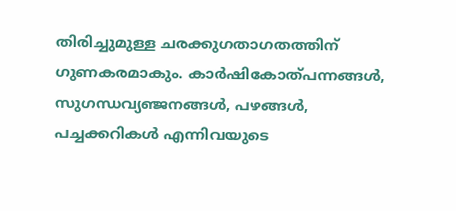തിരിച്ചുമുള്ള ചരക്കുഗതാഗതത്തിന് ഗുണകരമാകും. കാർഷികോത്പന്നങ്ങൾ, സുഗന്ധവ്യഞ്ജനങ്ങൾ, പഴങ്ങൾ, പച്ചക്കറികൾ എന്നിവയുടെ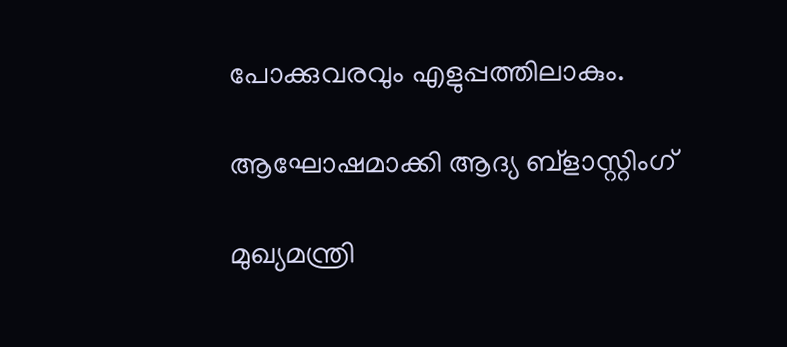പോക്കുവരവും എളുപ്പത്തിലാകും.

ആഘോഷമാക്കി ആദ്യ ബ്ളാസ്റ്റിംഗ്

മുഖ്യമന്ത്രി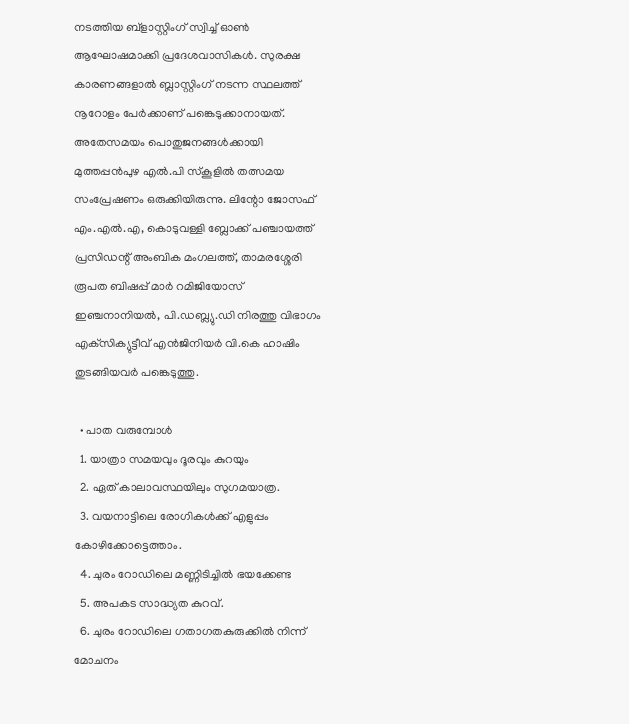നടത്തിയ ബ്ളാസ്റ്റിംഗ് സ്വിച്ച് ഓൺ ആഘോഷമാക്കി പ്രദേശവാസികൾ. സുരക്ഷ കാരണങ്ങളാൽ ബ്ലാസ്റ്റിംഗ് നടന്ന സ്ഥലത്ത് നൂറോളം പേർക്കാണ് പങ്കെടുക്കാനായത്. അതേസമയം പൊതുജനങ്ങൾക്കായി മുത്തപ്പൻപുഴ എൽ.പി സ്‌കൂളിൽ തത്സമയ സംപ്രേഷണം ഒരുക്കിയിരുന്നു. ലിന്റോ ജോസഫ് എം.എൽ.എ, കൊടുവള്ളി ബ്ലോക്ക് പഞ്ചായത്ത് പ്രസിഡന്റ് അംബിക മംഗലത്ത്, താമരശ്ശേരി രൂപത ബിഷപ്പ് മാർ റമിജിയോസ് ഇഞ്ചനാനിയൽ, പി.ഡബ്ല്യു.ഡി നിരത്തു വിഭാഗം എക്‌സിക്യുട്ടീവ് എൻജിനിയർ വി.കെ ഹാഷിം തുടങ്ങിയവർ പങ്കെടുത്തു.

  • പാത വരുമ്പോൾ
  1. യാത്രാ സമയവും ദൂരവും കുറയും
  2. ഏത് കാലാവസ്ഥയിലും സുഗമയാത്ര.
  3. വയനാട്ടിലെ രോഗികൾക്ക് എളുപ്പം കോഴിക്കോട്ടെത്താം.
  4. ചുരം റോഡിലെ മണ്ണിടിച്ചിൽ ഭയക്കേണ്ട
  5. അപകട സാദ്ധ്യത കുറവ്.
  6. ചുരം റോഡിലെ ഗതാഗതകുരുക്കിൽ നിന്ന് മോചനം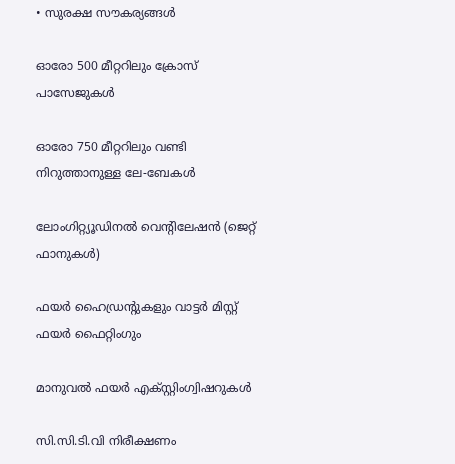• സുരക്ഷ സൗകര്യങ്ങൾ

ഓരോ 500 മീറ്ററിലും ക്രോസ് പാസേജുകൾ

ഓരോ 750 മീറ്ററിലും വണ്ടി നിറുത്താനുള്ള ലേ-ബേകൾ

ലോംഗിറ്റ്യൂഡിനൽ വെന്റിലേഷൻ (ജെറ്റ് ഫാനുകൾ)

ഫയർ ഹൈഡ്രന്റുകളും വാട്ടർ മിസ്റ്റ് ഫയർ ഫൈറ്റിംഗും

മാനുവൽ ഫയർ എക്സ്റ്റിംഗ്വിഷറുകൾ

സി.സി.ടി.വി നിരീക്ഷണം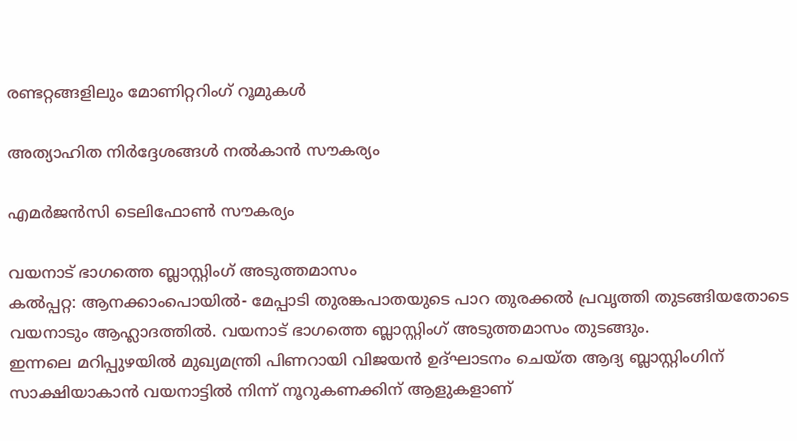രണ്ടറ്റങ്ങളിലും മോണിറ്ററിംഗ് റൂമുകൾ

അത്യാഹിത നിർദ്ദേശങ്ങൾ നൽകാൻ സൗകര്യം

എമർജൻസി ടെലിഫോൺ സൗകര്യം

വയനാട് ഭാഗത്തെ ബ്ലാസ്റ്റിംഗ് അടുത്തമാസം
കൽപ്പറ്റ: ആനക്കാംപൊയിൽ- മേപ്പാടി തുരങ്കപാതയുടെ പാറ തുരക്കൽ പ്രവൃത്തി തുടങ്ങിയതോടെ വയനാടും ആഹ്ലാദത്തിൽ. വയനാട് ഭാഗത്തെ ബ്ലാസ്റ്റിംഗ് അടുത്തമാസം തുടങ്ങും.
ഇന്നലെ മറിപ്പുഴയിൽ മുഖ്യമന്ത്രി പിണറായി വിജയൻ ഉദ്ഘാടനം ചെയ്ത ആദ്യ ബ്ലാസ്റ്റിംഗിന് സാക്ഷിയാകാൻ വയനാട്ടിൽ നിന്ന് നൂറുകണക്കിന് ആളുകളാണ്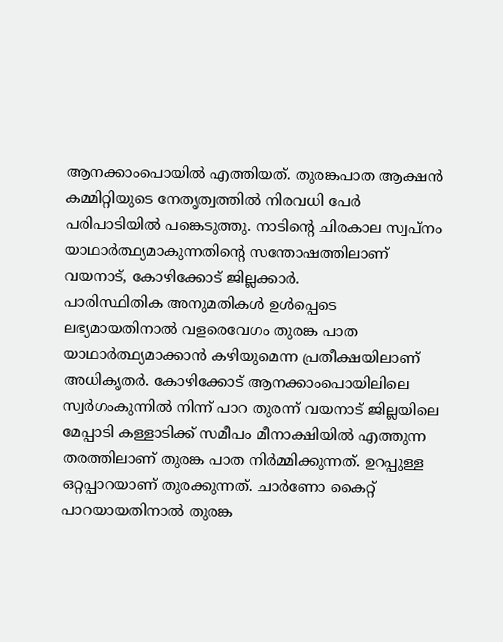ആനക്കാംപൊയിൽ എത്തിയത്. തുരങ്കപാത ആക്ഷൻ കമ്മിറ്റിയുടെ നേതൃത്വത്തിൽ നിരവധി പേർ പരിപാടിയിൽ പങ്കെടുത്തു. നാടിന്റെ ചിരകാല സ്വപ്നം യാഥാർത്ഥ്യമാകുന്നതിന്റെ സന്തോഷത്തിലാണ് വയനാട്‌, കോഴിക്കോട് ജില്ലക്കാർ.
പാരിസ്ഥിതിക അനുമതികൾ ഉൾപ്പെടെ ലഭ്യമായതിനാൽ വളരെവേഗം തുരങ്ക പാത യാഥാർത്ഥ്യമാക്കാൻ കഴിയുമെന്ന പ്രതീക്ഷയിലാണ് അധികൃതർ. കോഴിക്കോട് ആനക്കാംപൊയിലിലെ സ്വർഗംകുന്നിൽ നിന്ന് പാറ തുരന്ന് വയനാട് ജില്ലയിലെ മേപ്പാടി കള്ളാടിക്ക് സമീപം മീനാക്ഷിയിൽ എത്തുന്ന തരത്തിലാണ് തുരങ്ക പാത നിർമ്മിക്കുന്നത്. ഉറപ്പുള്ള ഒറ്റപ്പാറയാണ് തുരക്കുന്നത്. ചാർണോ കൈറ്റ് പാറയായതിനാൽ തുരങ്ക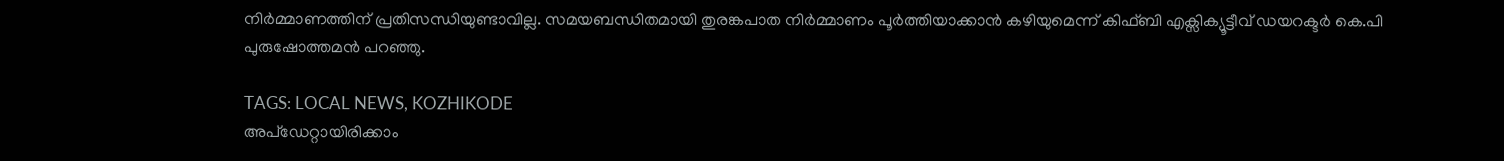നിർമ്മാണത്തിന് പ്രതിസന്ധിയുണ്ടാവില്ല. സമയബന്ധിതമായി തുരങ്കപാത നിർമ്മാണം പൂർത്തിയാക്കാൻ കഴിയുമെന്ന് കിഫ്ബി എക്സിക്യൂട്ടീവ് ഡയറക്ടർ കെ.പി പുരുഷോത്തമൻ പറഞ്ഞു.

TAGS: LOCAL NEWS, KOZHIKODE
അപ്ഡേറ്റായിരിക്കാം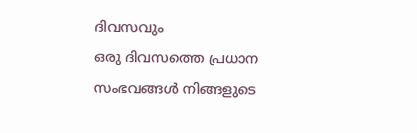ദിവസവും
ഒരു ദിവസത്തെ പ്രധാന സംഭവങ്ങൾ നിങ്ങളുടെ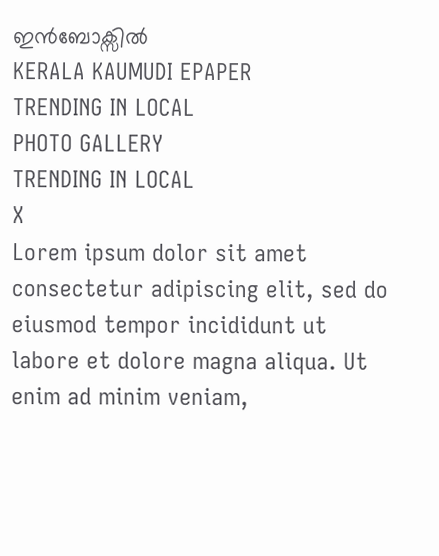ഇൻബോക്സിൽ
KERALA KAUMUDI EPAPER
TRENDING IN LOCAL
PHOTO GALLERY
TRENDING IN LOCAL
X
Lorem ipsum dolor sit amet
consectetur adipiscing elit, sed do eiusmod tempor incididunt ut labore et dolore magna aliqua. Ut enim ad minim veniam,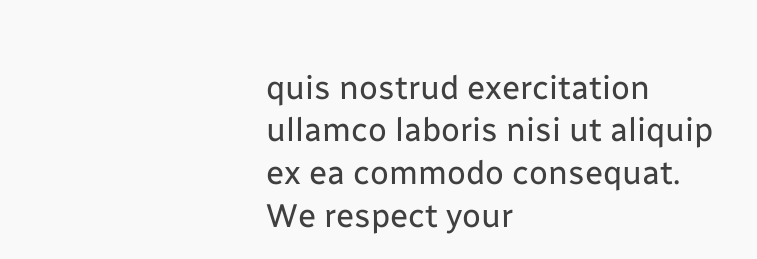quis nostrud exercitation ullamco laboris nisi ut aliquip ex ea commodo consequat.
We respect your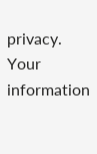privacy. Your information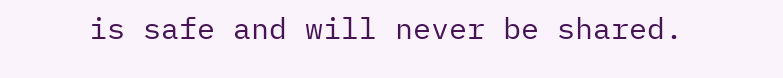is safe and will never be shared.